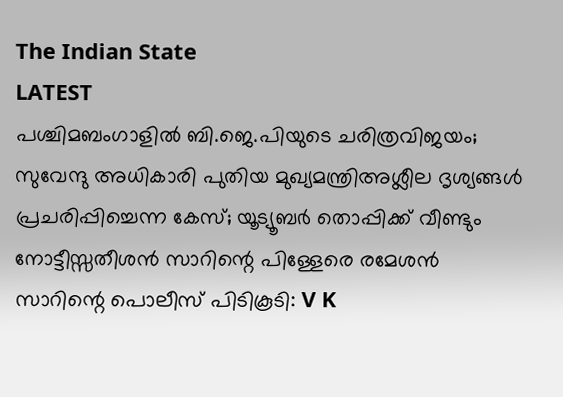The Indian State
LATEST
പശ്ചിമബംഗാളിൽ ബി.ജെ.പിയുടെ ചരിത്രവിജയം; സുവേന്ദു അധികാരി പുതിയ മുഖ്യമന്ത്രിഅശ്ലീല ദൃശ്യങ്ങള്‍ പ്രചരിപ്പിച്ചെന്ന കേസ്; യൂട്യൂബര്‍ തൊപ്പിക്ക് വീണ്ടും നോട്ടീസ്സതീശൻ സാറിന്റെ പിള്ളേരെ രമേശൻ സാറിന്റെ പൊലീസ് പിടികൂടി: V K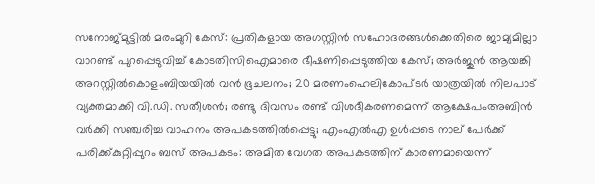സനോജ്മുട്ടിൽ മരംമുറി കേസ്: പ്രതികളായ അഗസ്റ്റിൻ സഹോദരങ്ങൾക്കെതിരെ ജാമ്യമില്ലാ വാറണ്ട് പുറപ്പെടുവിച്ച് കോടതിസിഐമാരെ ഭീഷണിപ്പെടുത്തിയ കേസ്; അർജുൻ ആയങ്കി അറസ്റ്റിൽകൊളംബിയയിൽ വൻ ഭൂചലനം; 20 മരണംഹെലികോപ്ടർ യാത്രയിൽ നിലപാട് വ്യക്തമാക്കി വി.ഡി. സതീശൻ; രണ്ടു ദിവസം രണ്ട് വിശദീകരണമെന്ന് ആക്ഷേപംഅബിന്‍ വര്‍ക്കി സഞ്ചരിച്ച വാഹനം അപകടത്തില്‍പ്പെട്ടു; എംഎല്‍എ ഉള്‍പ്പടെ നാല് പേര്‍ക്ക് പരിക്ക്കുറ്റിപ്പുറം ബസ് അപകടം: അമിത വേഗത അപകടത്തിന് കാരണമായെന്ന്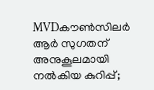MVDകൗൺസിലർ ആർ സുഗതന് അനുകൂലമായി നല്‍കിയ കുറിപ്പ്;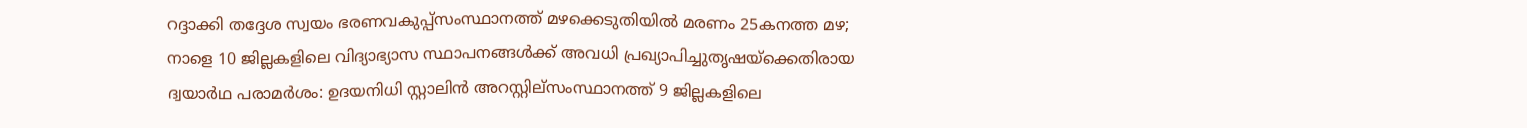റദ്ദാക്കി തദ്ദേശ സ്വയം ഭരണവകുപ്പ്സംസ്ഥാനത്ത് മഴക്കെടുതിയിൽ മരണം 25കനത്ത മഴ; നാളെ 10 ജില്ലകളിലെ വിദ്യാഭ്യാസ സ്ഥാപനങ്ങൾക്ക് അവധി പ്രഖ്യാപിച്ചുതൃഷയ്‌ക്കെതിരായ ദ്വയാര്‍ഥ പരാമര്‍ശം: ഉദയനിധി സ്റ്റാലിന്‍ അറസ്റ്റില്സംസ്ഥാനത്ത് 9 ജില്ലകളിലെ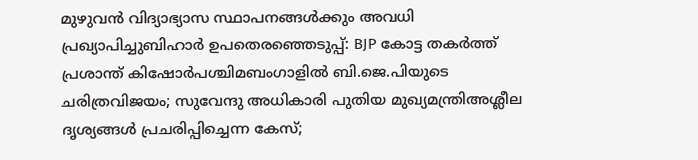മുഴുവൻ വിദ്യാഭ്യാസ സ്ഥാപനങ്ങൾക്കും അവധി പ്രഖ്യാപിച്ചുബിഹാർ ഉപതെരഞ്ഞെടുപ്പ്: BJP കോട്ട തകര്‍ത്ത് പ്രശാന്ത് കിഷോർപശ്ചിമബംഗാളിൽ ബി.ജെ.പിയുടെ ചരിത്രവിജയം; സുവേന്ദു അധികാരി പുതിയ മുഖ്യമന്ത്രിഅശ്ലീല ദൃശ്യങ്ങള്‍ പ്രചരിപ്പിച്ചെന്ന കേസ്;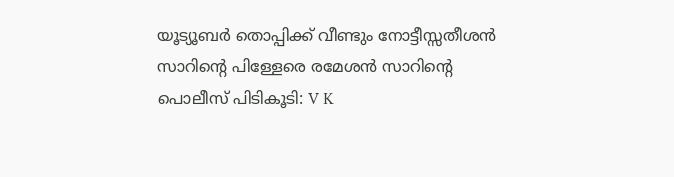യൂട്യൂബര്‍ തൊപ്പിക്ക് വീണ്ടും നോട്ടീസ്സതീശൻ സാറിന്റെ പിള്ളേരെ രമേശൻ സാറിന്റെ പൊലീസ് പിടികൂടി: V K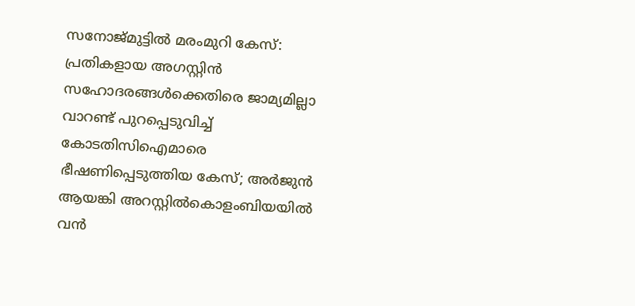സനോജ്മുട്ടിൽ മരംമുറി കേസ്: പ്രതികളായ അഗസ്റ്റിൻ സഹോദരങ്ങൾക്കെതിരെ ജാമ്യമില്ലാ വാറണ്ട് പുറപ്പെടുവിച്ച് കോടതിസിഐമാരെ ഭീഷണിപ്പെടുത്തിയ കേസ്; അർജുൻ ആയങ്കി അറസ്റ്റിൽകൊളംബിയയിൽ വൻ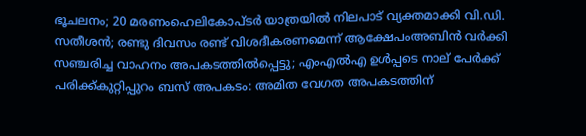ഭൂചലനം; 20 മരണംഹെലികോപ്ടർ യാത്രയിൽ നിലപാട് വ്യക്തമാക്കി വി.ഡി. സതീശൻ; രണ്ടു ദിവസം രണ്ട് വിശദീകരണമെന്ന് ആക്ഷേപംഅബിന്‍ വര്‍ക്കി സഞ്ചരിച്ച വാഹനം അപകടത്തില്‍പ്പെട്ടു; എംഎല്‍എ ഉള്‍പ്പടെ നാല് പേര്‍ക്ക് പരിക്ക്കുറ്റിപ്പുറം ബസ് അപകടം: അമിത വേഗത അപകടത്തിന്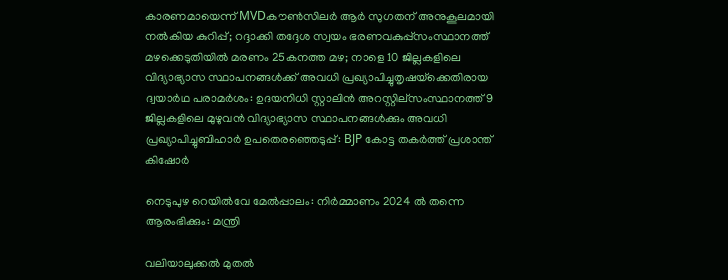കാരണമായെന്ന് MVDകൗൺസിലർ ആർ സുഗതന് അനുകൂലമായി നല്‍കിയ കുറിപ്പ്; റദ്ദാക്കി തദ്ദേശ സ്വയം ഭരണവകുപ്പ്സംസ്ഥാനത്ത് മഴക്കെടുതിയിൽ മരണം 25കനത്ത മഴ; നാളെ 10 ജില്ലകളിലെ വിദ്യാഭ്യാസ സ്ഥാപനങ്ങൾക്ക് അവധി പ്രഖ്യാപിച്ചുതൃഷയ്‌ക്കെതിരായ ദ്വയാര്‍ഥ പരാമര്‍ശം: ഉദയനിധി സ്റ്റാലിന്‍ അറസ്റ്റില്സംസ്ഥാനത്ത് 9 ജില്ലകളിലെ മുഴുവൻ വിദ്യാഭ്യാസ സ്ഥാപനങ്ങൾക്കും അവധി പ്രഖ്യാപിച്ചുബിഹാർ ഉപതെരഞ്ഞെടുപ്പ്: BJP കോട്ട തകര്‍ത്ത് പ്രശാന്ത് കിഷോർ

നെടുപുഴ റെയിൽവേ മേൽപ്പാലം: നിർമ്മാണം 2024 ൽ തന്നെ ആരംഭിക്കും: മന്ത്രി

വലിയാലുക്കൽ മുതൽ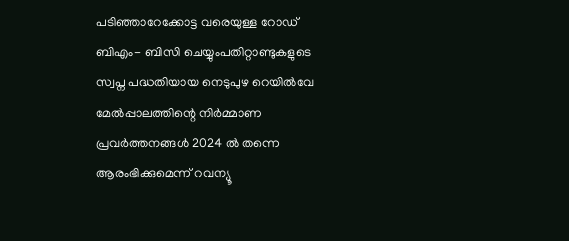പടിഞ്ഞാറേക്കോട്ട വരെയുള്ള റോഡ് ബിഎം- ബിസി ചെയ്യുംപതിറ്റാണ്ടുകളുടെ സ്വപ്ന പദ്ധതിയായ നെടുപുഴ റെയിൽവേ മേൽപ്പാലത്തിന്റെ നിർമ്മാണ പ്രവർത്തനങ്ങൾ 2024 ൽ തന്നെ ആരംഭിക്കുമെന്ന് റവന്യൂ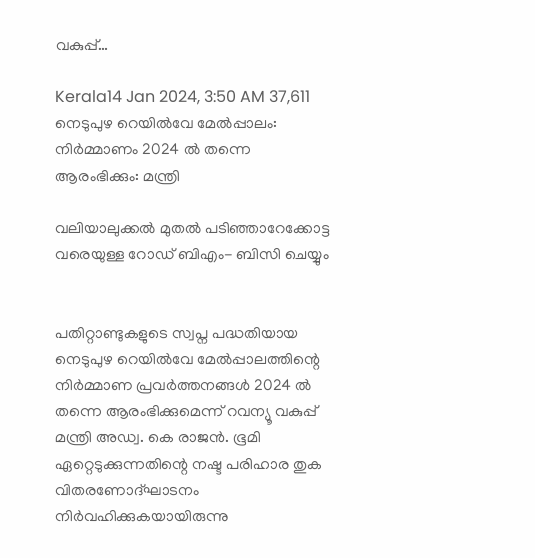വകുപ്പ്…

Kerala14 Jan 2024, 3:50 AM 37,611
നെടുപുഴ റെയിൽവേ മേൽപ്പാലം: നിർമ്മാണം 2024 ൽ തന്നെ ആരംഭിക്കും: മന്ത്രി

വലിയാലുക്കൽ മുതൽ പടിഞ്ഞാറേക്കോട്ട വരെയുള്ള റോഡ് ബിഎം- ബിസി ചെയ്യും


പതിറ്റാണ്ടുകളുടെ സ്വപ്ന പദ്ധതിയായ നെടുപുഴ റെയിൽവേ മേൽപ്പാലത്തിന്റെ നിർമ്മാണ പ്രവർത്തനങ്ങൾ 2024 ൽ തന്നെ ആരംഭിക്കുമെന്ന് റവന്യൂ വകുപ്പ് മന്ത്രി അഡ്വ. കെ രാജൻ. ഭൂമി ഏറ്റെടുക്കുന്നതിന്റെ നഷ്ട പരിഹാര തുക വിതരണോദ്ഘാടനം നിർവഹിക്കുകയായിരുന്നു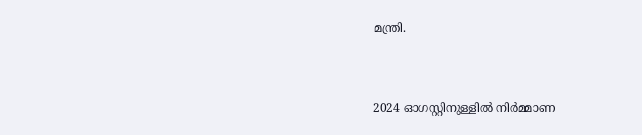മന്ത്രി.


2024 ഓഗസ്റ്റിനുള്ളിൽ നിർമ്മാണ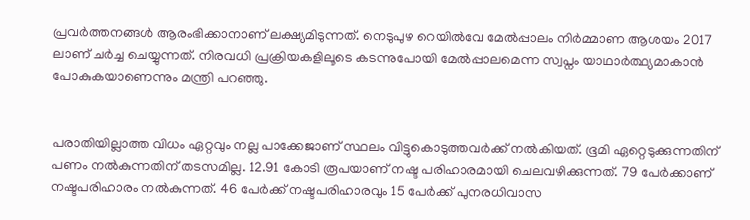പ്രവർത്തനങ്ങൾ ആരംഭിക്കാനാണ് ലക്ഷ്യമിടുന്നത്. നെടുപുഴ റെയിൽവേ മേൽപ്പാലം നിർമ്മാണ ആശയം 2017 ലാണ് ചർച്ച ചെയ്യുന്നത്. നിരവധി പ്രക്രിയകളിലൂടെ കടന്നുപോയി മേൽപ്പാലമെന്ന സ്വപ്നം യാഥാർത്ഥ്യമാകാൻ പോകുകയാണെന്നും മന്ത്രി പറഞ്ഞു.


പരാതിയില്ലാത്ത വിധം ഏറ്റവും നല്ല പാക്കേജാണ് സ്ഥലം വിട്ടുകൊടുത്തവർക്ക് നൽകിയത്. ഭൂമി ഏറ്റെടുക്കുന്നതിന് പണം നൽകുന്നതിന് തടസമില്ല. 12.91 കോടി രൂപയാണ് നഷ്ട പരിഹാരമായി ചെലവഴിക്കുന്നത്. 79 പേർക്കാണ് നഷ്ടപരിഹാരം നൽകുന്നത്. 46 പേർക്ക് നഷ്ടപരിഹാരവും 15 പേർക്ക് പുനരധിവാസ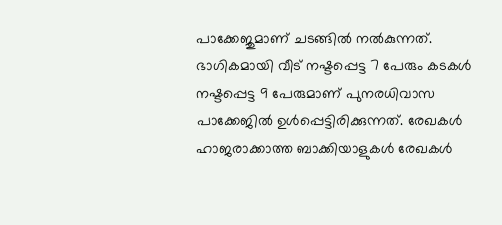പാക്കേജുമാണ് ചടങ്ങിൽ നൽകുന്നത്. ഭാഗികമായി വീട് നഷ്ടപ്പെട്ട 7 പേരും കടകൾ നഷ്ടപ്പെട്ട 9 പേരുമാണ് പുനരധിവാസ പാക്കേജിൽ ഉൾപ്പെട്ടിരിക്കുന്നത്. രേഖകൾ ഹാജരാക്കാത്ത ബാക്കിയാളുകൾ രേഖകൾ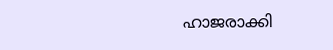ഹാജരാക്കി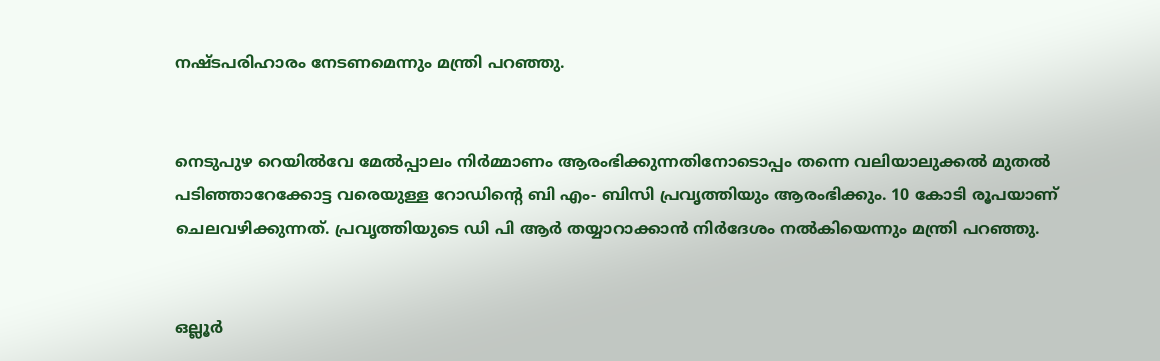നഷ്ടപരിഹാരം നേടണമെന്നും മന്ത്രി പറഞ്ഞു.


നെടുപുഴ റെയിൽവേ മേൽപ്പാലം നിർമ്മാണം ആരംഭിക്കുന്നതിനോടൊപ്പം തന്നെ വലിയാലുക്കൽ മുതൽ പടിഞ്ഞാറേക്കോട്ട വരെയുള്ള റോഡിന്റെ ബി എം- ബിസി പ്രവൃത്തിയും ആരംഭിക്കും. 10 കോടി രൂപയാണ് ചെലവഴിക്കുന്നത്. പ്രവൃത്തിയുടെ ഡി പി ആർ തയ്യാറാക്കാൻ നിർദേശം നൽകിയെന്നും മന്ത്രി പറഞ്ഞു.


ഒല്ലൂർ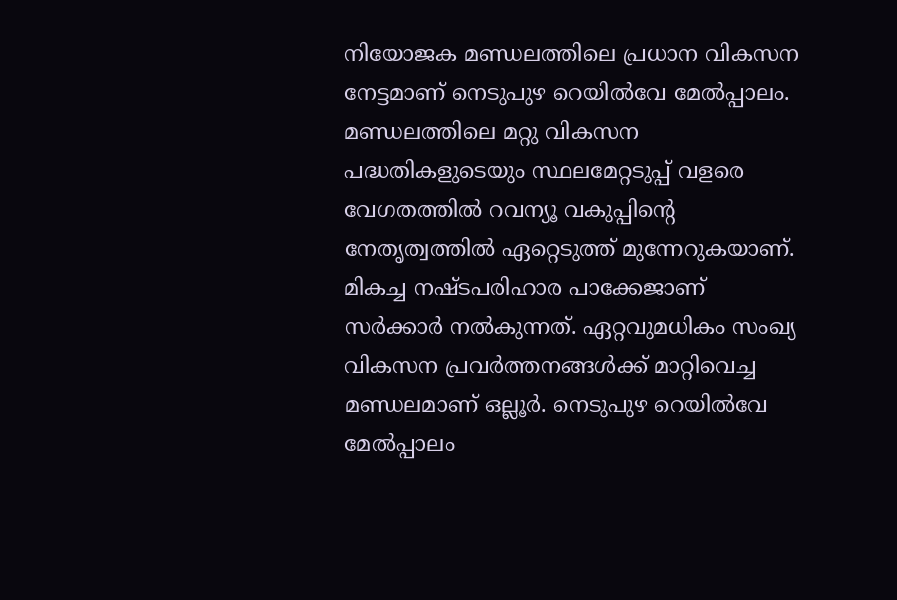നിയോജക മണ്ഡലത്തിലെ പ്രധാന വികസന നേട്ടമാണ് നെടുപുഴ റെയിൽവേ മേൽപ്പാലം. മണ്ഡലത്തിലെ മറ്റു വികസന പദ്ധതികളുടെയും സ്ഥലമേറ്റടുപ്പ് വളരെ വേഗതത്തിൽ റവന്യൂ വകുപ്പിന്റെ നേതൃത്വത്തിൽ ഏറ്റെടുത്ത് മുന്നേറുകയാണ്. മികച്ച നഷ്ടപരിഹാര പാക്കേജാണ് സർക്കാർ നൽകുന്നത്. ഏറ്റവുമധികം സംഖ്യ വികസന പ്രവർത്തനങ്ങൾക്ക് മാറ്റിവെച്ച മണ്ഡലമാണ് ഒല്ലൂർ. നെടുപുഴ റെയിൽവേ മേൽപ്പാലം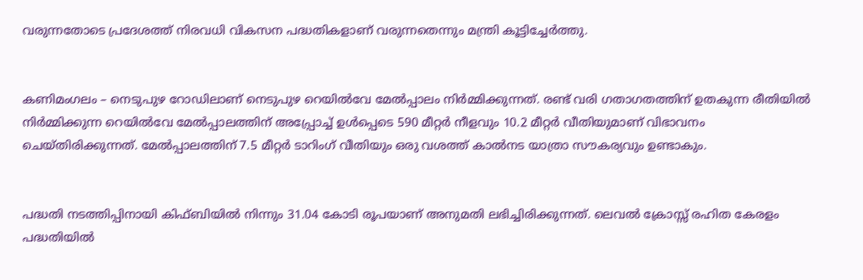വരുന്നതോടെ പ്രദേശത്ത് നിരവധി വികസന പദ്ധതികളാണ് വരുന്നതെന്നും മന്ത്രി കൂട്ടിച്ചേർത്തു.


കണിമംഗലം – നെടുപുഴ റോഡിലാണ് നെടുപുഴ റെയിൽവേ മേൽപ്പാലം നിർമ്മിക്കുന്നത്. രണ്ട് വരി ഗതാഗതത്തിന് ഉതകുന്ന രീതിയിൽ നിർമ്മിക്കുന്ന റെയിൽവേ മേൽപ്പാലത്തിന് അപ്പ്രോച്ച് ഉൾപ്പെടെ 590 മീറ്റർ നീളവും 10.2 മീറ്റർ വീതിയുമാണ് വിഭാവനം ചെയ്തിരിക്കുന്നത്. മേൽപ്പാലത്തിന് 7.5 മീറ്റർ ടാറിംഗ് വീതിയും ഒരു വശത്ത് കാൽനട യാത്രാ സൗകര്യവും ഉണ്ടാകും.


പദ്ധതി നടത്തിപ്പിനായി കിഫ്ബിയിൽ നിന്നും 31.04 കോടി രൂപയാണ് അനുമതി ലഭിച്ചിരിക്കുന്നത്. ലെവൽ ക്രോസ്സ് രഹിത കേരളം പദ്ധതിയിൽ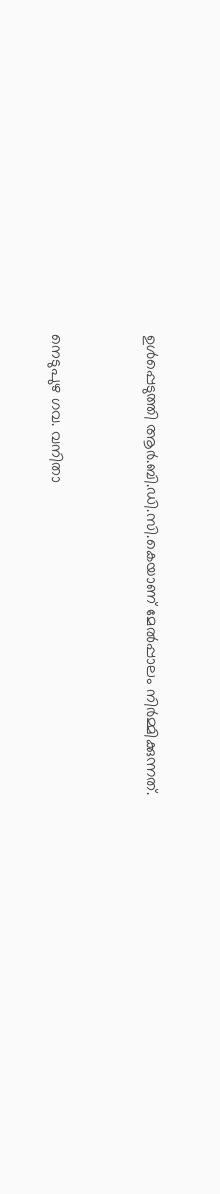ഉൾപ്പെടുത്തി ആർ.ബി.ഡി.സി.കെയാണ് മേൽപ്പാലം നിർമ്മിക്കുന്നത്.


നെടുപുഴ ഗവ. വനിതാ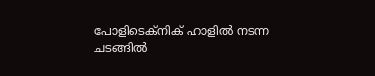പോളിടെക്നിക് ഹാളിൽ നടന്ന ചടങ്ങിൽ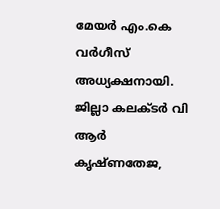മേയർ എം.കെ വർഗീസ് അധ്യക്ഷനായി. ജില്ലാ കലക്ടർ വി ആർ കൃഷ്ണതേജ,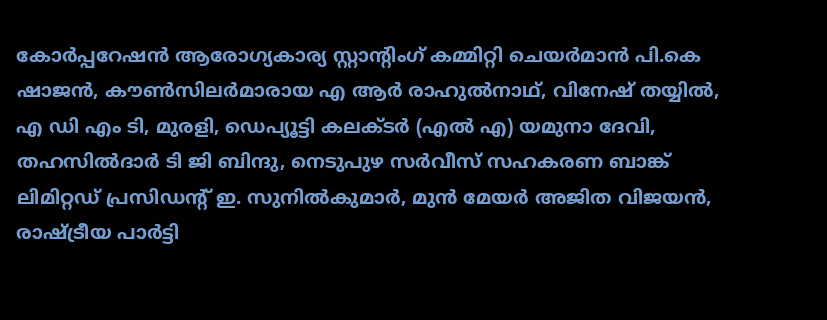കോർപ്പറേഷൻ ആരോഗ്യകാര്യ സ്റ്റാന്റിംഗ് കമ്മിറ്റി ചെയർമാൻ പി.കെ ഷാജൻ, കൗൺസിലർമാരായ എ ആർ രാഹുൽനാഥ്, വിനേഷ് തയ്യിൽ, എ ഡി എം ടി, മുരളി, ഡെപ്യൂട്ടി കലക്ടർ (എൽ എ) യമുനാ ദേവി, തഹസിൽദാർ ടി ജി ബിന്ദു, നെടുപുഴ സർവീസ് സഹകരണ ബാങ്ക് ലിമിറ്റഡ് പ്രസിഡന്റ് ഇ. സുനിൽകുമാർ, മുൻ മേയർ അജിത വിജയൻ, രാഷ്ട്രീയ പാർട്ടി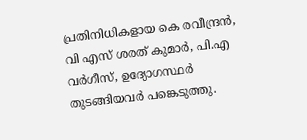പ്രതിനിധികളായ കെ രവീന്ദ്രൻ, വി എസ് ശരത് കുമാർ, പി.എ വർഗീസ്, ഉദ്യോഗസ്ഥർ തുടങ്ങിയവർ പങ്കെടുത്തു.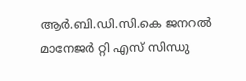ആർ.ബി.ഡി.സി.കെ ജനറൽ മാനേജർ റ്റി എസ് സിന്ധു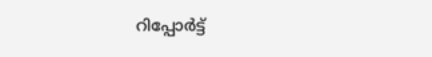റിപ്പോർട്ട്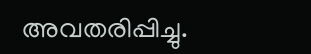അവതരിപ്പിച്ചു.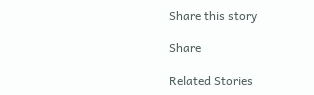Share this story

Share

Related Stories